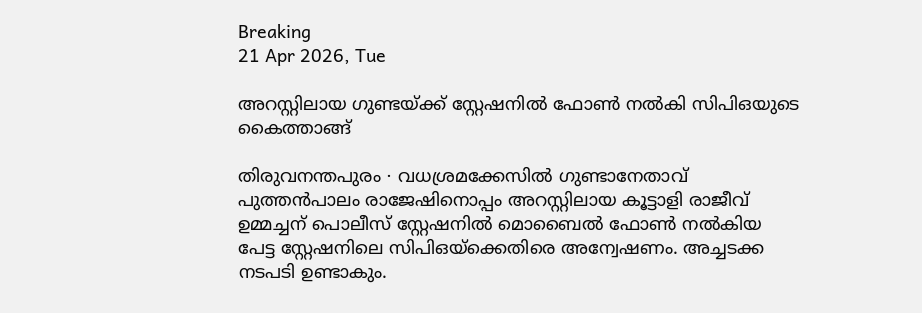Breaking
21 Apr 2026, Tue

അറസ്റ്റിലായ ഗുണ്ടയ്ക്ക് സ്റ്റേഷനിൽ ഫോൺ നൽകി സിപിഒയുടെ കൈത്താങ്ങ്

തിരുവനന്തപുരം ∙ വധശ്രമക്കേസിൽ ഗുണ്ടാനേതാവ് പുത്തൻപാലം രാജേഷിനൊപ്പം അറസ്റ്റിലായ കൂട്ടാളി രാജീവ് ഉമ്മച്ചന് പൊലീസ് സ്റ്റേഷനിൽ മൊബൈൽ ഫോൺ നൽകിയ പേട്ട സ്റ്റേഷനിലെ സിപിഒയ്ക്കെതിരെ അന്വേഷണം. അച്ചടക്ക നടപടി ഉണ്ടാകും.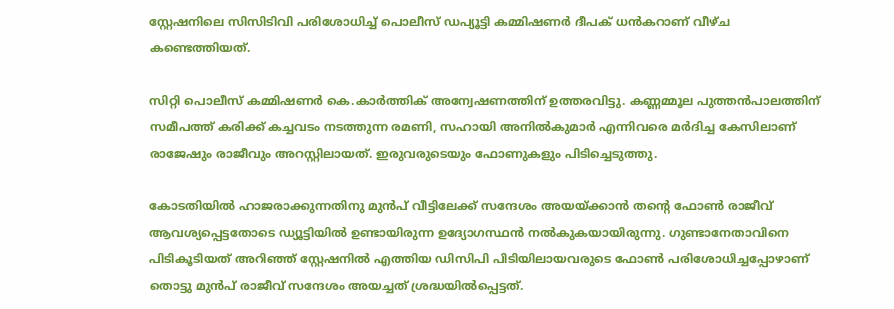സ്റ്റേഷനിലെ സിസിടിവി പരിശോധിച്ച് പൊലീസ് ഡപ്യൂട്ടി കമ്മിഷണർ ദീപക് ധൻകറാണ് വീഴ്ച കണ്ടെത്തിയത്.

സിറ്റി പൊലീസ് കമ്മിഷണർ കെ.കാർത്തിക് അന്വേഷണത്തിന് ഉത്തരവിട്ടു. കണ്ണമ്മൂല പുത്തൻപാലത്തിന് സമീപത്ത് കരിക്ക് കച്ചവടം നടത്തുന്ന രമണി, സഹായി അനിൽകുമാർ എന്നിവരെ മർദിച്ച കേസിലാണ് രാജേഷും രാജീവും അറസ്റ്റിലായത്. ഇരുവരുടെയും ഫോണുകളും പിടിച്ചെടുത്തു.

കോടതിയിൽ ഹാജരാക്കുന്നതിനു മുൻപ് വീട്ടിലേക്ക് സന്ദേശം അയയ്ക്കാൻ തന്റെ ഫോൺ രാജീവ് ആവശ്യപ്പെട്ടതോടെ ഡ്യൂട്ടിയിൽ ഉണ്ടായിരുന്ന ഉദ്യോഗസ്ഥൻ നൽകുകയായിരുന്നു. ഗുണ്ടാനേതാവിനെ പിടികൂടിയത് അറിഞ്ഞ് സ്റ്റേഷനിൽ എത്തിയ ഡിസിപി പിടിയിലായവരുടെ ഫോൺ പരിശോധിച്ചപ്പോഴാണ് തൊട്ടു മുൻപ് രാജീവ് സന്ദേശം അയച്ചത് ശ്രദ്ധയിൽപ്പെട്ടത്.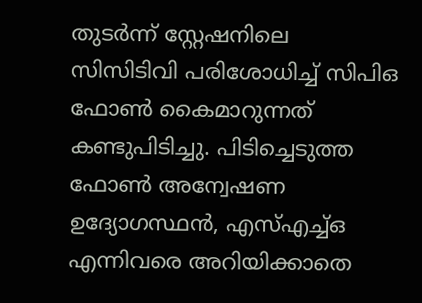തുടർന്ന് സ്റ്റേഷനിലെ സിസിടിവി പരിശോധിച്ച് സിപിഒ ഫോൺ കൈമാറുന്നത് കണ്ടുപിടിച്ചു. പിടിച്ചെടുത്ത ഫോൺ അന്വേഷണ ഉദ്യോഗസ്ഥൻ, എസ്എച്ച്ഒ എന്നിവരെ അറിയിക്കാതെ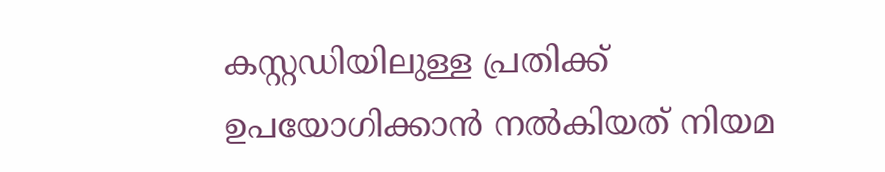കസ്റ്റഡിയിലുള്ള പ്രതിക്ക് ഉപയോഗിക്കാൻ നൽകിയത് നിയമ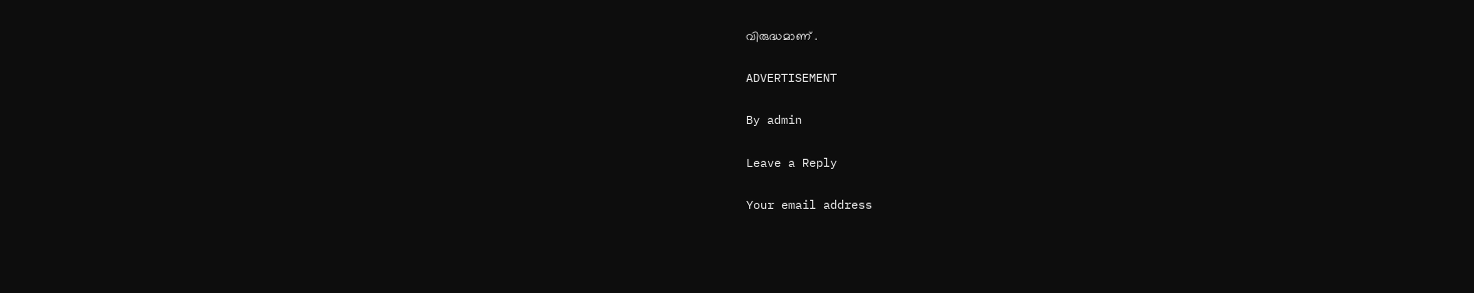വിരുദ്ധമാണ് .

ADVERTISEMENT

By admin

Leave a Reply

Your email address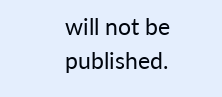will not be published.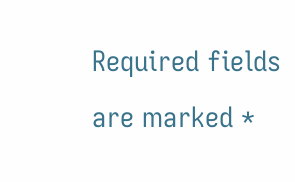Required fields are marked *